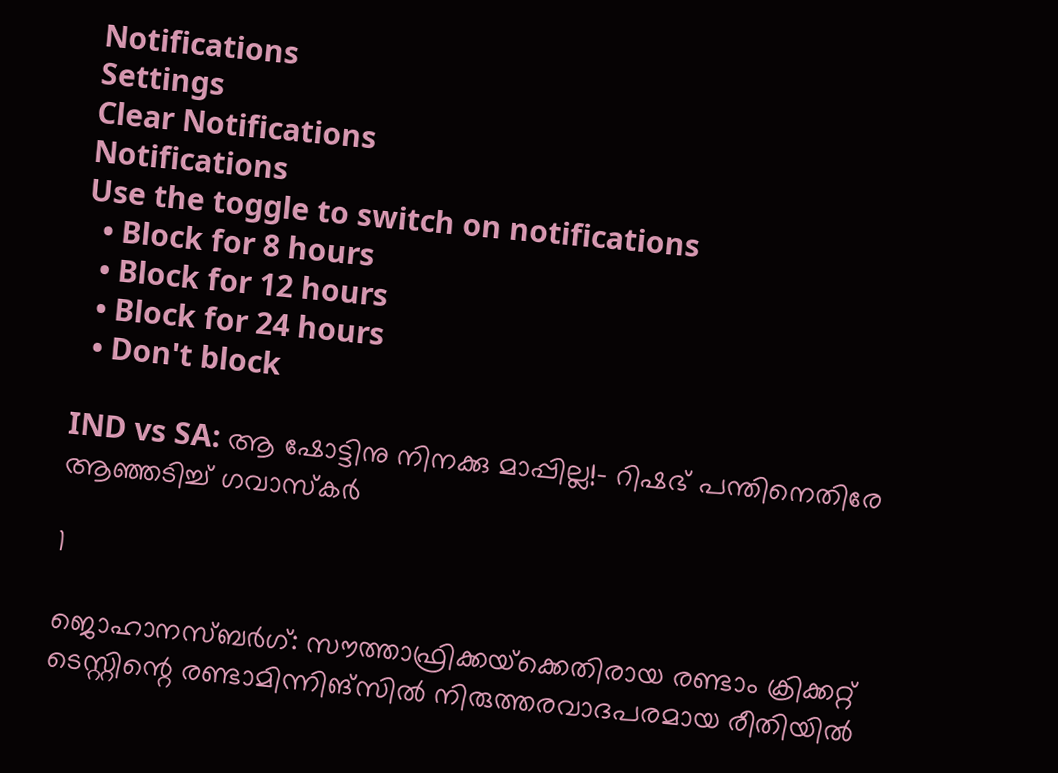Notifications
Settings
Clear Notifications
Notifications
Use the toggle to switch on notifications
  • Block for 8 hours
  • Block for 12 hours
  • Block for 24 hours
  • Don't block

IND vs SA: ആ ഷോട്ടിനു നിനക്കു മാപ്പില്ല!- റിഷഭ് പന്തിനെതിരേ ആഞ്ഞടിച്ച് ഗവാസ്‌കര്‍

1

ജൊഹാനസ്ബര്‍ഗ്: സൗത്താഫ്രിക്കയ്‌ക്കെതിരായ രണ്ടാം ക്രിക്കറ്റ് ടെസ്റ്റിന്റെ രണ്ടാമിന്നിങ്‌സില്‍ നിരുത്തരവാദപരമായ രീതിയില്‍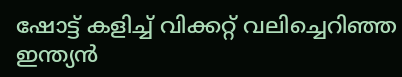ഷോട്ട് കളിച്ച് വിക്കറ്റ് വലിച്ചെറിഞ്ഞ ഇന്ത്യന്‍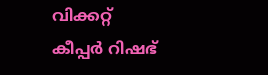വിക്കറ്റ് കീപ്പര്‍ റിഷഭ്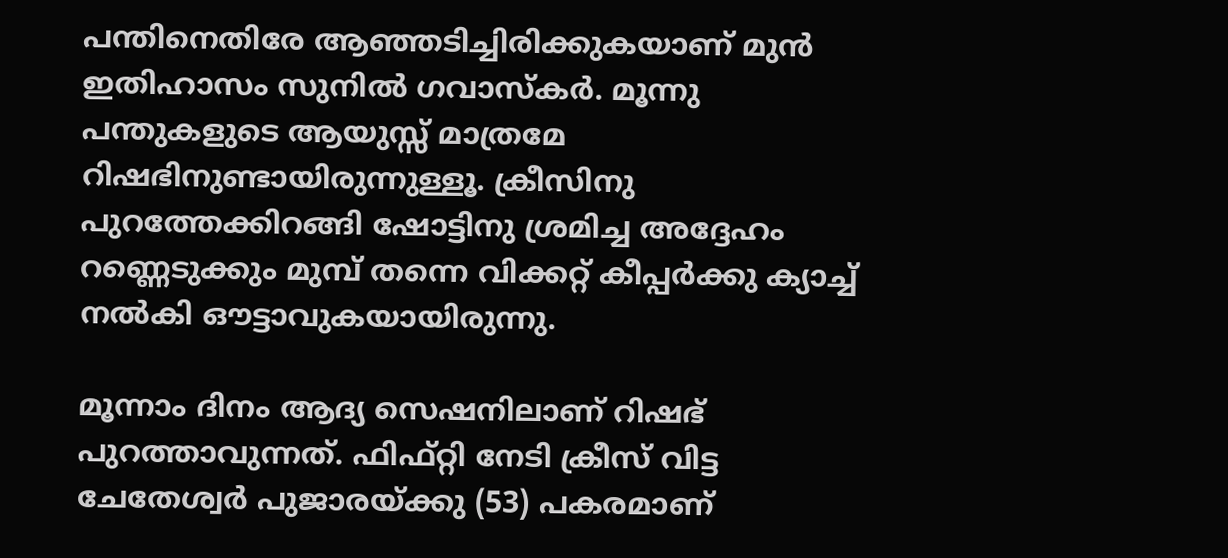പന്തിനെതിരേ ആഞ്ഞടിച്ചിരിക്കുകയാണ് മുന്‍ ഇതിഹാസം സുനില്‍ ഗവാസ്‌കര്‍. മൂന്നു പന്തുകളുടെ ആയുസ്സ് മാത്രമേ റിഷഭിനുണ്ടായിരുന്നുള്ളൂ. ക്രീസിനു പുറത്തേക്കിറങ്ങി ഷോട്ടിനു ശ്രമിച്ച അദ്ദേഹം റണ്ണെടുക്കും മുമ്പ് തന്നെ വിക്കറ്റ് കീപ്പര്‍ക്കു ക്യാച്ച് നല്‍കി ഔട്ടാവുകയായിരുന്നു.

മൂന്നാം ദിനം ആദ്യ സെഷനിലാണ് റിഷഭ് പുറത്താവുന്നത്. ഫിഫ്റ്റി നേടി ക്രീസ് വിട്ട ചേതേശ്വര്‍ പുജാരയ്ക്കു (53) പകരമാണ്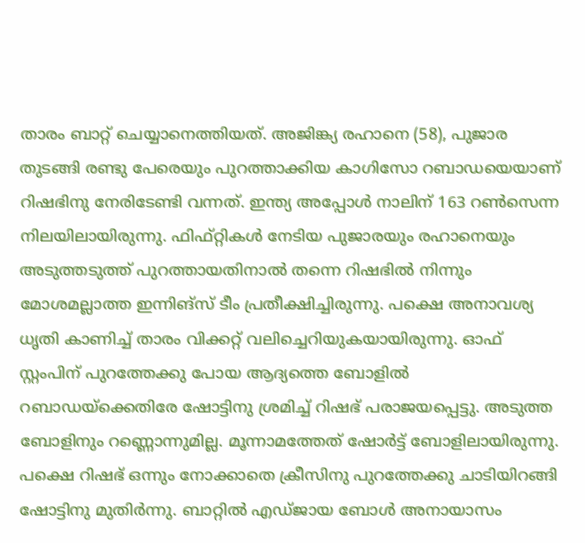താരം ബാറ്റ് ചെയ്യാനെത്തിയത്. അജിങ്ക്യ രഹാനെ (58), പുജാര തുടങ്ങി രണ്ടു പേരെയും പുറത്താക്കിയ കാഗിസോ റബാഡയെയാണ് റിഷഭിനു നേരിടേണ്ടി വന്നത്. ഇന്ത്യ അപ്പോള്‍ നാലിന് 163 റണ്‍സെന്ന നിലയിലായിരുന്നു. ഫിഫ്റ്റികള്‍ നേടിയ പുജാരയും രഹാനെയും അടുത്തടുത്ത് പുറത്തായതിനാല്‍ തന്നെ റിഷഭില്‍ നിന്നും മോശമല്ലാത്ത ഇന്നിങ്‌സ് ടീം പ്രതീക്ഷിച്ചിരുന്നു. പക്ഷെ അനാവശ്യ ധൃതി കാണിച്ച് താരം വിക്കറ്റ് വലിച്ചെറിയുകയായിരുന്നു. ഓഫ് സ്റ്റംപിന് പുറത്തേക്കു പോയ ആദ്യത്തെ ബോളില്‍ റബാഡയ്‌ക്കെതിരേ ഷോട്ടിനു ശ്രമിച്ച് റിഷഭ് പരാജയപ്പെട്ടു. അടുത്ത ബോളിനും റണ്ണൊന്നുമില്ല. മൂന്നാമത്തേത് ഷോര്‍ട്ട് ബോളിലായിരുന്നു. പക്ഷെ റിഷഭ് ഒന്നും നോക്കാതെ ക്രീസിനു പുറത്തേക്കു ചാടിയിറങ്ങി ഷോട്ടിനു മുതിര്‍ന്നു. ബാറ്റില്‍ എഡ്ജായ ബോള്‍ അനായാസം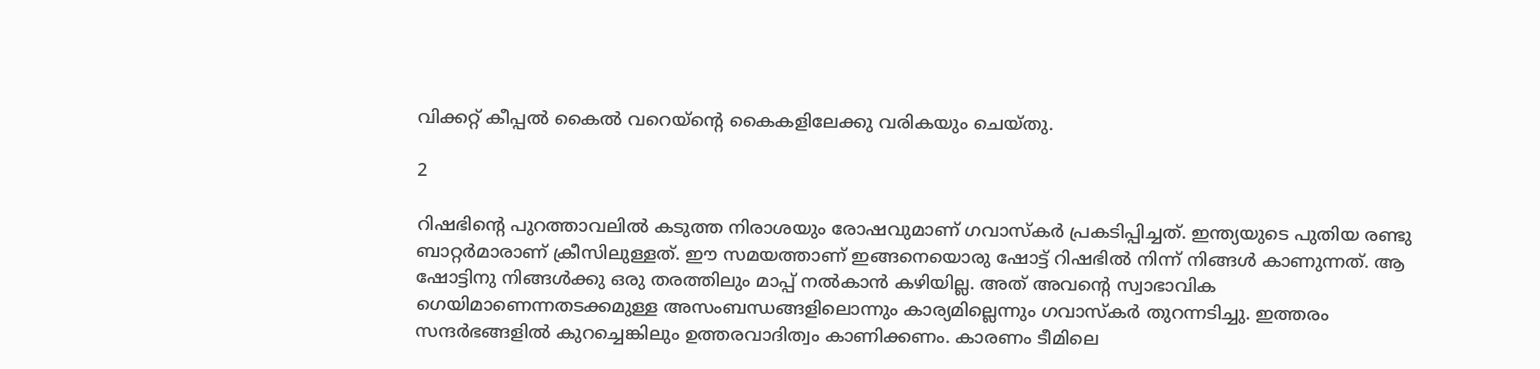വിക്കറ്റ് കീപ്പല്‍ കൈല്‍ വറെയ്‌ന്റെ കൈകളിലേക്കു വരികയും ചെയ്തു.

2

റിഷഭിന്റെ പുറത്താവലില്‍ കടുത്ത നിരാശയും രോഷവുമാണ് ഗവാസ്‌കര്‍ പ്രകടിപ്പിച്ചത്. ഇന്ത്യയുടെ പുതിയ രണ്ടു ബാറ്റര്‍മാരാണ് ക്രീസിലുള്ളത്. ഈ സമയത്താണ് ഇങ്ങനെയൊരു ഷോട്ട് റിഷഭില്‍ നിന്ന് നിങ്ങള്‍ കാണുന്നത്. ആ ഷോട്ടിനു നിങ്ങള്‍ക്കു ഒരു തരത്തിലും മാപ്പ് നല്‍കാന്‍ കഴിയില്ല. അത് അവന്റെ സ്വാഭാവിക ഗെയിമാണെന്നതടക്കമുള്ള അസംബന്ധങ്ങളിലൊന്നും കാര്യമില്ലെന്നും ഗവാസ്‌കര്‍ തുറന്നടിച്ചു. ഇത്തരം സന്ദര്‍ഭങ്ങളില്‍ കുറച്ചെങ്കിലും ഉത്തരവാദിത്വം കാണിക്കണം. കാരണം ടീമിലെ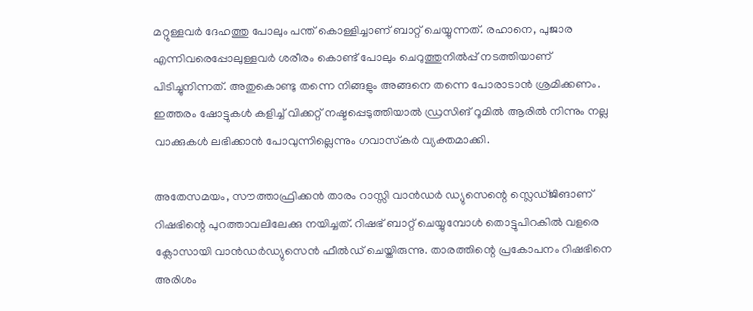മറ്റുള്ളവര്‍ ദേഹത്തു പോലും പന്ത് കൊള്ളിച്ചാണ് ബാറ്റ് ചെയ്യുന്നത്. രഹാനെ, പുജാര എന്നിവരെപ്പോലുള്ളവര്‍ ശരീരം കൊണ്ട് പോലും ചെറുത്തുനില്‍പ്പ് നടത്തിയാണ് പിടിച്ചുനിന്നത്. അതുകൊണ്ടു തന്നെ നിങ്ങളും അങ്ങനെ തന്നെ പോരാടാന്‍ ശ്രമിക്കണം. ഇത്തരം ഷോട്ടുകള്‍ കളിച്ച് വിക്കറ്റ് നഷ്ടപ്പെടുത്തിയാല്‍ ഡ്രസിങ് റൂമില്‍ ആരില്‍ നിന്നും നല്ല വാക്കുകള്‍ ലഭിക്കാന്‍ പോവുന്നില്ലെന്നും ഗവാസ്‌കര്‍ വ്യക്തമാക്കി.

അതേസമയം, സൗത്താഫ്രിക്കന്‍ താരം റാസ്സി വാന്‍ഡര്‍ ഡ്യുസെന്റെ സ്ലെഡ്ജിങാണ് റിഷഭിന്റെ പുറത്താവലിലേക്കു നയിച്ചത്. റിഷഭ് ബാറ്റ് ചെയ്യുമ്പോള്‍ തൊട്ടുപിറകില്‍ വളരെ ക്ലോസായി വാന്‍ഡര്‍ഡ്യുസെന്‍ ഫീല്‍ഡ് ചെയ്തിരുന്നു. താരത്തിന്റെ പ്രകോപനം റിഷഭിനെ അരിശം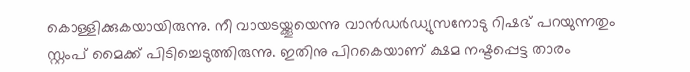കൊള്ളിക്കുകയായിരുന്നു. നീ വായടയ്ക്കൂയെന്നു വാന്‍ഡര്‍ഡ്യുസനോടു റിഷഭ് പറയുന്നതും സ്റ്റംപ് മൈക്ക് പിടിച്ചെടുത്തിരുന്നു. ഇതിനു പിറകെയാണ് ക്ഷമ നഷ്ടപ്പെട്ട താരം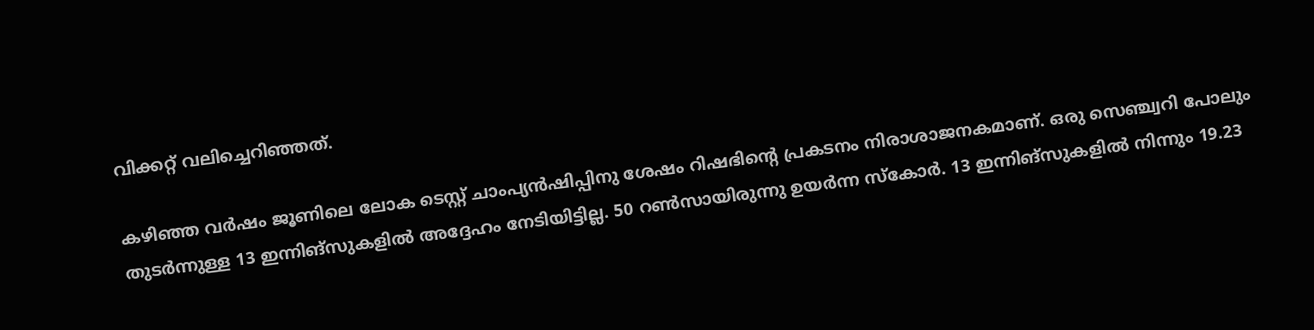വിക്കറ്റ് വലിച്ചെറിഞ്ഞത്.

കഴിഞ്ഞ വര്‍ഷം ജൂണിലെ ലോക ടെസ്റ്റ് ചാംപ്യന്‍ഷിപ്പിനു ശേഷം റിഷഭിന്റെ പ്രകടനം നിരാശാജനകമാണ്. ഒരു സെഞ്ച്വറി പോലും തുടര്‍ന്നുള്ള 13 ഇന്നിങ്‌സുകളില്‍ അദ്ദേഹം നേടിയിട്ടില്ല. 50 റണ്‍സായിരുന്നു ഉയര്‍ന്ന സ്‌കോര്‍. 13 ഇന്നിങ്‌സുകളില്‍ നിന്നും 19.23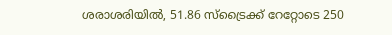ശരാശരിയില്‍, 51.86 സ്‌ട്രൈക്ക് റേറ്റോടെ 250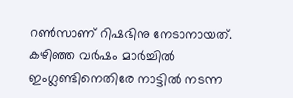റണ്‍സാണ് റിഷഭിനു നേടാനായത്. കഴിഞ്ഞ വര്‍ഷം മാര്‍ച്ചില്‍ ഇംഗ്ലണ്ടിനെതിരേ നാട്ടില്‍ നടന്ന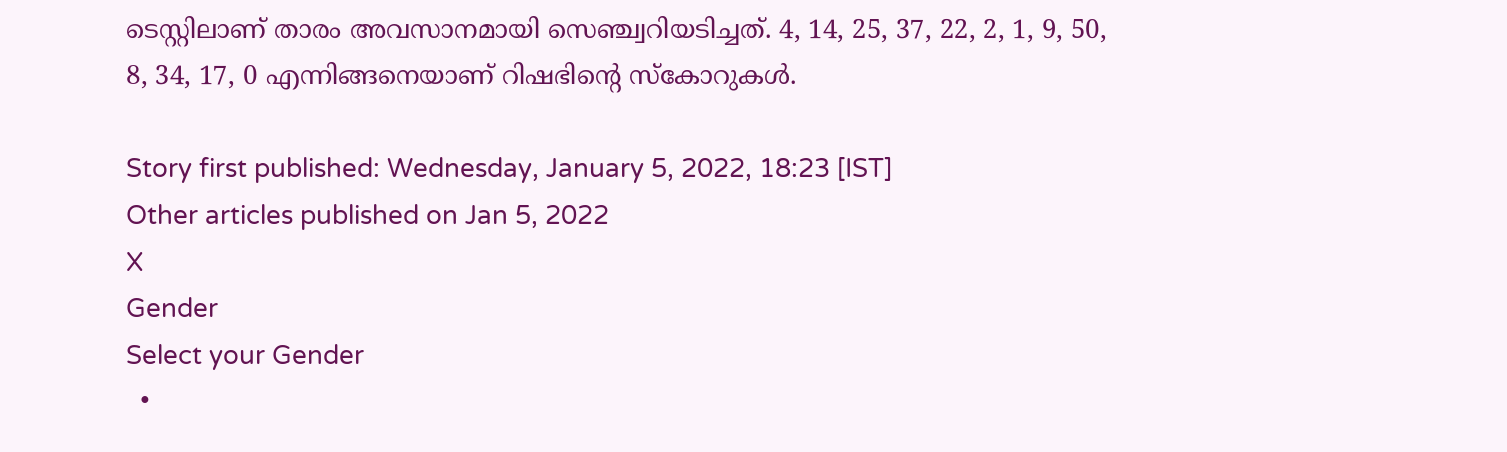ടെസ്റ്റിലാണ് താരം അവസാനമായി സെഞ്ച്വറിയടിച്ചത്. 4, 14, 25, 37, 22, 2, 1, 9, 50, 8, 34, 17, 0 എന്നിങ്ങനെയാണ് റിഷഭിന്റെ സ്‌കോറുകള്‍.

Story first published: Wednesday, January 5, 2022, 18:23 [IST]
Other articles published on Jan 5, 2022
X
Gender
Select your Gender
  •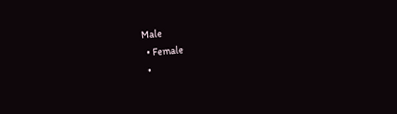Male
  • Female
  •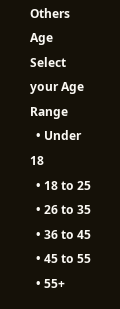Others
Age
Select your Age Range
  • Under 18
  • 18 to 25
  • 26 to 35
  • 36 to 45
  • 45 to 55
  • 55+